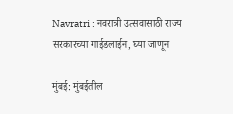Navratri : नवरात्री उत्सवासाठी राज्य सरकारच्या गाईडलाईन, घ्या जाणून

मुंबई: मुंबईतील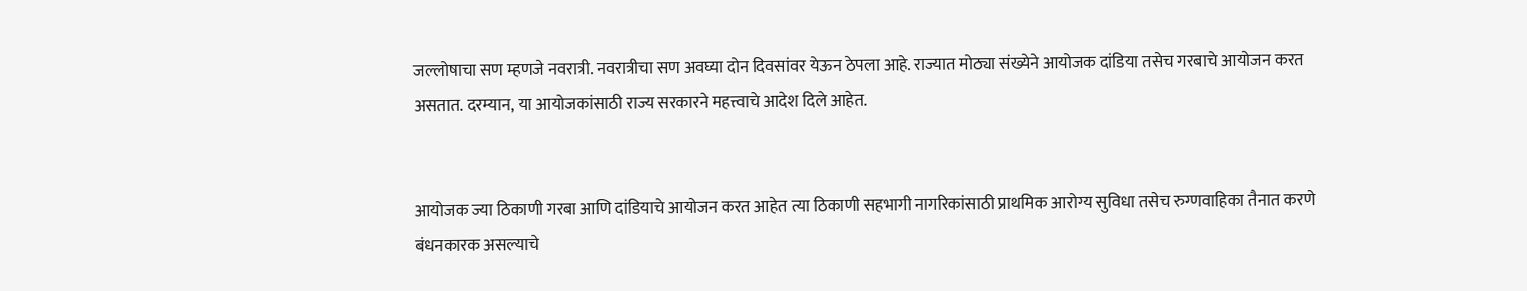जल्लोषाचा सण म्हणजे नवरात्री. नवरात्रीचा सण अवघ्या दोन दिवसांवर येऊन ठेपला आहे. राज्यात मोठ्या संख्येने आयोजक दांडिया तसेच गरबाचे आयोजन करत असतात. दरम्यान, या आयोजकांसाठी राज्य सरकारने महत्त्वाचे आदेश दिले आहेत.


आयोजक ज्या ठिकाणी गरबा आणि दांडियाचे आयोजन करत आहेत त्या ठिकाणी सहभागी नागरिकांसाठी प्राथमिक आरोग्य सुविधा तसेच रुग्णवाहिका तैनात करणे बंधनकारक असल्याचे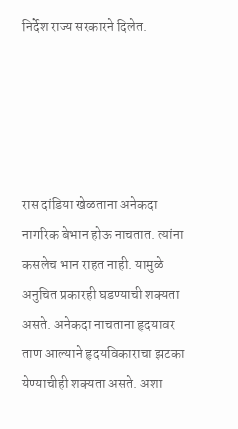निर्देश राज्य सरकारने दिलेत.





रास दांडिया खेळताना अनेकदा नागरिक बेभान होऊ नाचतात. त्यांना कसलेच भान राहत नाही. यामुळे अनुचित प्रकारही घडण्याची शक्यता असते. अनेकदा नाचताना हृदयावर ताण आल्याने हृदयविकाराचा झटका येण्याचीही शक्यता असते. अशा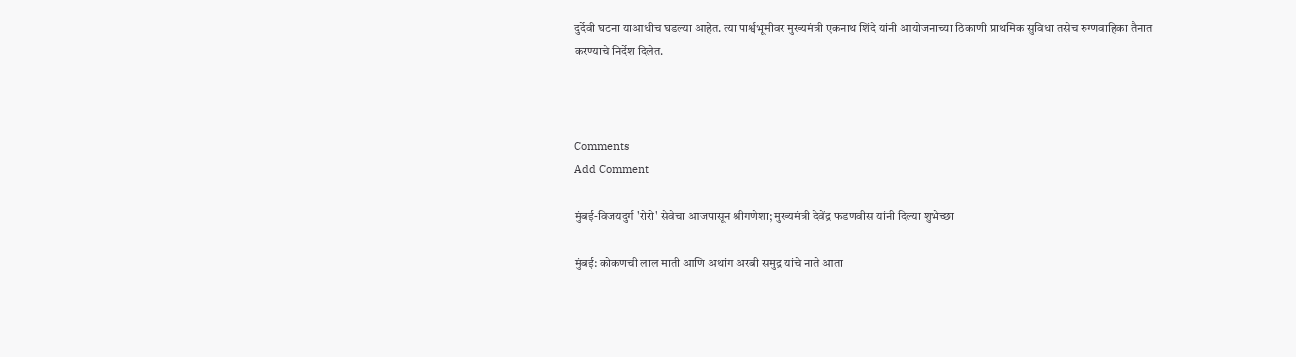दुर्देवी घटना याआधीच घडल्या आहेत. त्या पार्श्वभूमीवर मुख्यमंत्री एकनाथ शिंदे यांनी आयोजनाच्या ठिकाणी प्राथमिक सुविधा तसेच रुग्णवाहिका तैनात करण्याचे निर्देश दिलेत.



Comments
Add Comment

मुंबई-विजयदुर्ग 'रोरो' सेवेचा आजपासून श्रीगणेशा; मुख्यमंत्री देवेंद्र फडणवीस यांनी दिल्या शुभेच्छा

मुंबई: कोकणची लाल माती आणि अथांग अरबी समुद्र यांचे नाते आता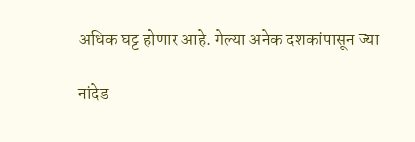अधिक घट्ट होणार आहे. गेल्या अनेक दशकांपासून ज्या

नांदेड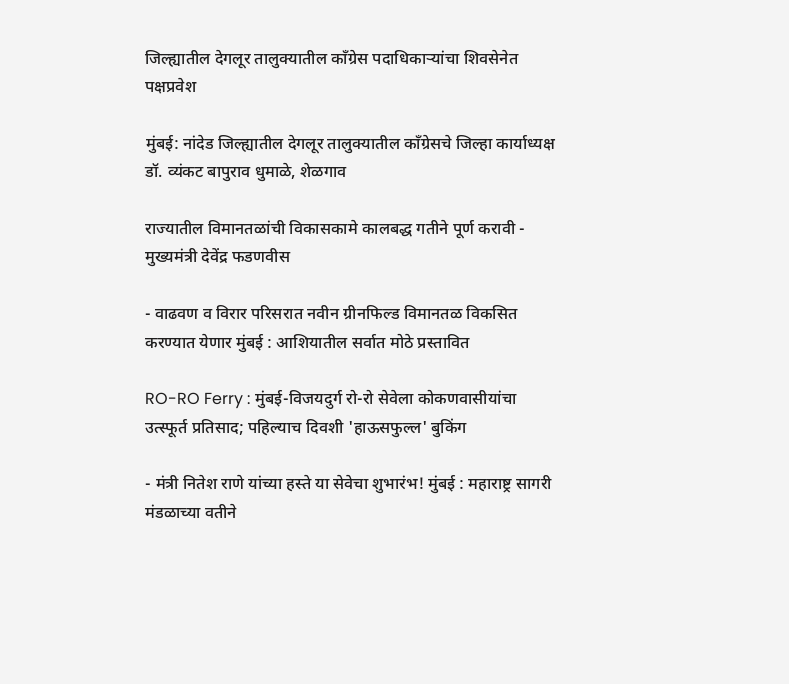जिल्ह्यातील देगलूर तालुक्यातील काँग्रेस पदाधिकाऱ्यांचा शिवसेनेत पक्षप्रवेश

मुंबई: नांदेड जिल्ह्यातील देगलूर तालुक्यातील काँग्रेसचे जिल्हा कार्याध्यक्ष डॉ. व्यंकट बापुराव धुमाळे, शेळगाव

राज्यातील विमानतळांची विकासकामे कालबद्ध गतीने पूर्ण करावी - मुख्यमंत्री देवेंद्र फडणवीस

- वाढवण व विरार परिसरात नवीन ग्रीनफिल्ड विमानतळ विकसित करण्यात येणार मुंबई : आशियातील सर्वात मोठे प्रस्तावित

RO-RO Ferry : मुंबई-विजयदुर्ग रो-रो सेवेला कोकणवासीयांचा उत्स्फूर्त प्रतिसाद; पहिल्याच दिवशी 'हाऊसफुल्ल' बुकिंग

- मंत्री नितेश राणे यांच्या हस्ते या सेवेचा शुभारंभ! मुंबई : महाराष्ट्र सागरी मंडळाच्या वतीने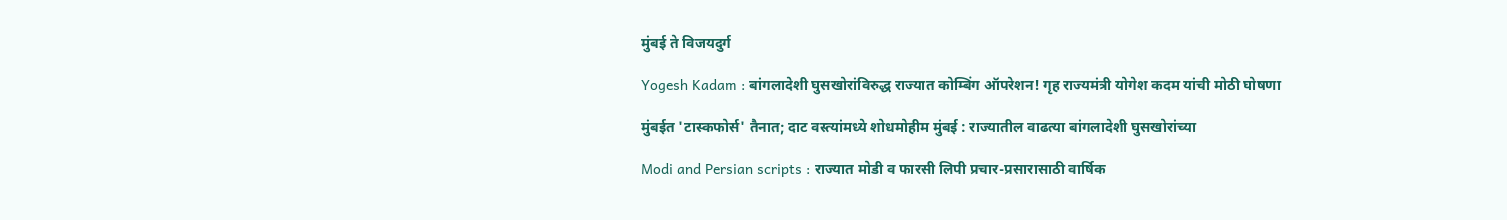मुंबई ते विजयदुर्ग

Yogesh Kadam : बांगलादेशी घुसखोरांविरुद्ध राज्यात कोम्बिंग ऑपरेशन! गृह राज्यमंत्री योगेश कदम यांची मोठी घोषणा

मुंबईत 'टास्कफोर्स' तैनात; दाट वस्त्यांमध्ये शोधमोहीम मुंबई : राज्यातील वाढत्या बांगलादेशी घुसखोरांच्या

Modi and Persian scripts : राज्यात मोडी व फारसी लिपी प्रचार-प्रसारासाठी वार्षिक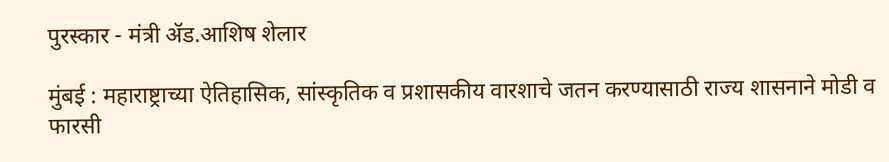पुरस्कार - मंत्री ॲड.आशिष शेलार

मुंबई : महाराष्ट्राच्या ऐतिहासिक, सांस्कृतिक व प्रशासकीय वारशाचे जतन करण्यासाठी राज्य शासनाने मोडी व फारसी